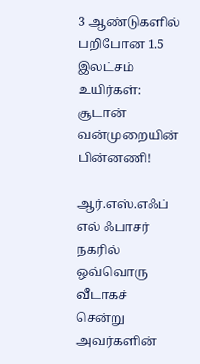3 ஆண்டுகளில் பறிபோன 1.5 இலட்சம் உயிர்கள்: சூடான் வன்முறையின் பின்னணி!

ஆர்.எஸ்.எஃப் எல் ஃபாசர் நகரில் ஒவ்வொரு வீடாகச் சென்று அவர்களின்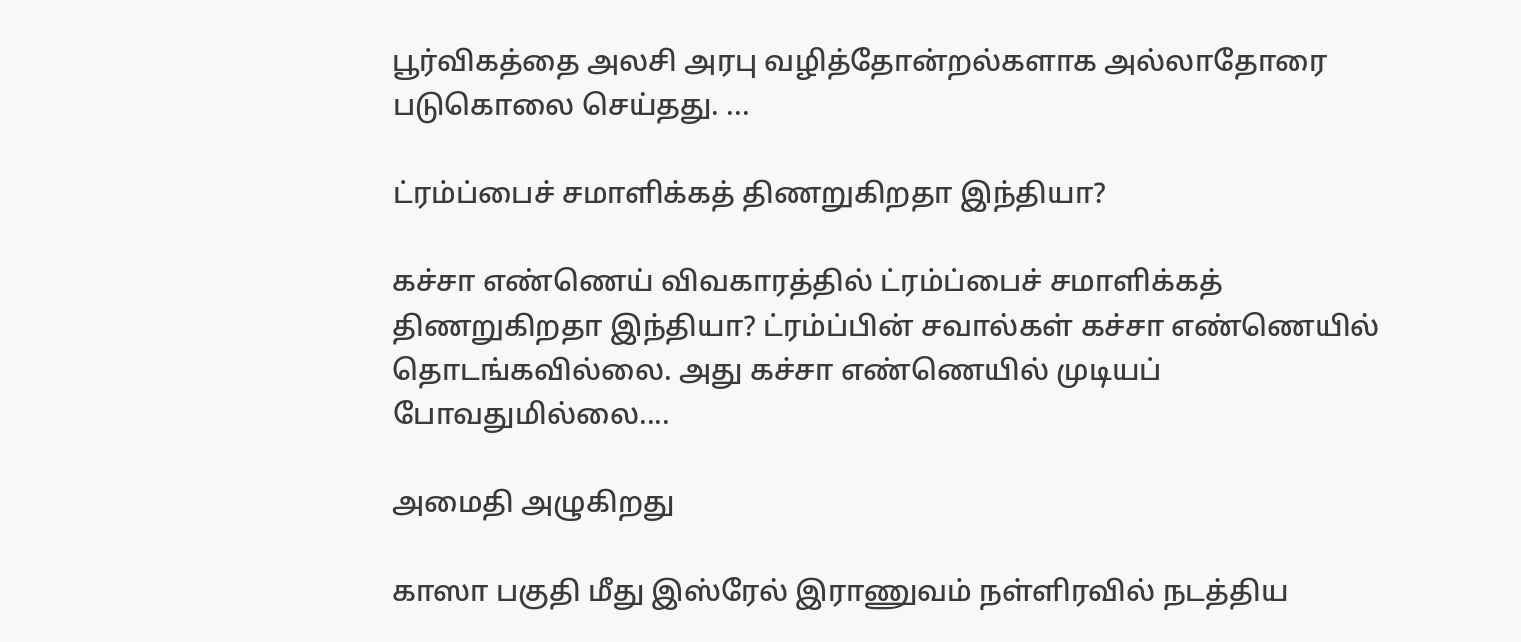பூர்விகத்தை அலசி அரபு வழித்தோன்றல்களாக அல்லாதோரை படுகொலை செய்தது. ...

ட்ரம்ப்பைச் சமாளிக்கத் திணறுகிறதா இந்தியா?

கச்சா எண்ணெய் விவகாரத்தில் ட்ரம்ப்பைச் சமாளிக்கத் திணறுகிறதா இந்தியா? ட்ரம்ப்பின் சவால்கள் கச்சா எண்ணெயில் தொடங்கவில்லை. அது கச்சா எண்ணெயில் முடியப் போவதுமில்லை....

அமைதி அழுகிறது

காஸா பகுதி மீது இஸ்ரேல் இராணுவம் நள்ளிரவில் நடத்திய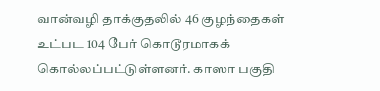வான்வழி தாக்குதலில் 46 குழந்தைகள் உட்பட 104 பேர் கொடூரமாகக் கொல்லப்பட்டுள்ளனர். காஸா பகுதி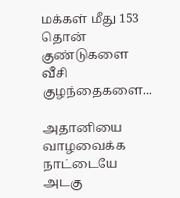மக்கள் மீது 153 தொன் குண்டுகளை வீசி குழந்தைகளை...

அதானியை வாழவைக்க நாட்டையே அடகு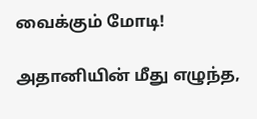வைக்கும் மோடி!

அதானியின் மீது எழுந்த,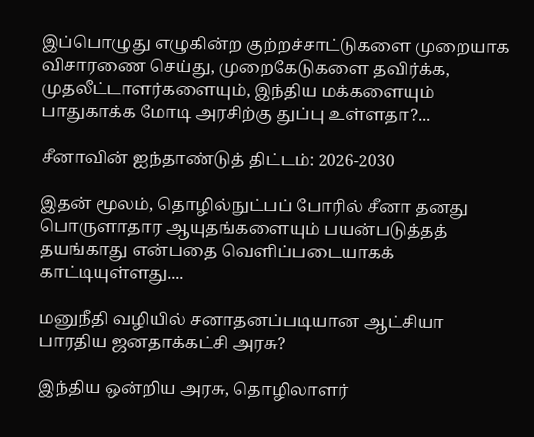இப்பொழுது எழுகின்ற குற்றச்சாட்டுகளை முறையாக விசாரணை செய்து, முறைகேடுகளை தவிர்க்க, முதலீட்டாளர்களையும், இந்திய மக்களையும் பாதுகாக்க மோடி அரசிற்கு துப்பு உள்ளதா?...

சீனாவின் ஐந்தாண்டுத் திட்டம்: 2026-2030

இதன் மூலம், தொழில்நுட்பப் போரில் சீனா தனது பொருளாதார ஆயுதங்களையும் பயன்படுத்தத் தயங்காது என்பதை வெளிப்படையாகக் காட்டியுள்ளது....

மனுநீதி வழியில் சனாதனப்படியான ஆட்சியா பாரதிய ஜனதாக்கட்சி அரசு?

இந்திய ஒன்றிய அரசு, தொழிலாளர்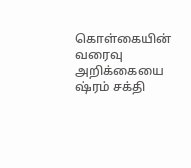கொள்கையின்  வரைவு அறிக்கையை ஷ்ரம் சக்தி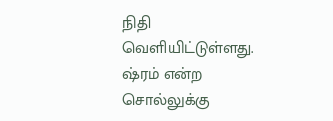நிதி வெளியிட்டுள்ளது. ஷ்ரம் என்ற சொல்லுக்கு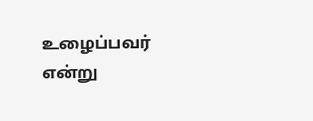உழைப்பவர் என்று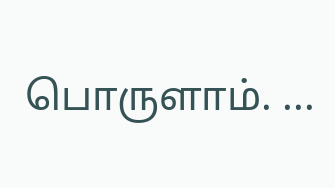பொருளாம். ...